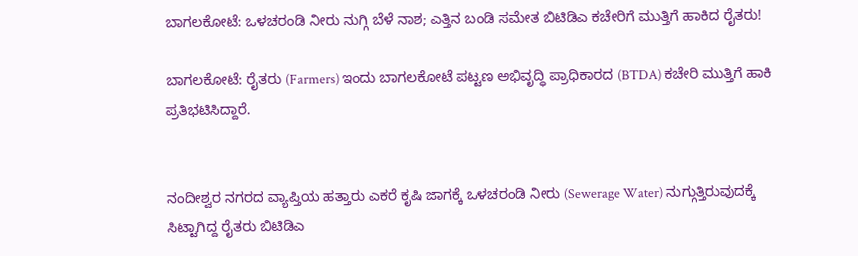ಬಾಗಲಕೋಟೆ: ಒಳಚರಂಡಿ ನೀರು ನುಗ್ಗಿ ಬೆಳೆ ನಾಶ; ಎತ್ತಿನ ಬಂಡಿ ಸಮೇತ ಬಿಟಿಡಿಎ ಕಚೇರಿಗೆ ಮುತ್ತಿಗೆ ಹಾಕಿದ ರೈತರು!

ಬಾಗಲಕೋಟೆ: ರೈತರು (Farmers) ಇಂದು ಬಾಗಲಕೋಟೆ ಪಟ್ಟಣ ಅಭಿವೃದ್ಧಿ ಪ್ರಾಧಿಕಾರದ (BTDA) ಕಚೇರಿ ಮುತ್ತಿಗೆ ಹಾಕಿ ಪ್ರತಿಭಟಿಸಿದ್ದಾರೆ.


ನಂದೀಶ್ವರ ನಗರದ ವ್ಯಾಪ್ತಿಯ ಹತ್ತಾರು ಎಕರೆ ಕೃಷಿ ಜಾಗಕ್ಕೆ ಒಳಚರಂಡಿ ನೀರು (Sewerage Water) ನುಗ್ಗುತ್ತಿರುವುದಕ್ಕೆ ಸಿಟ್ಟಾಗಿದ್ದ ರೈತರು ಬಿಟಿಡಿಎ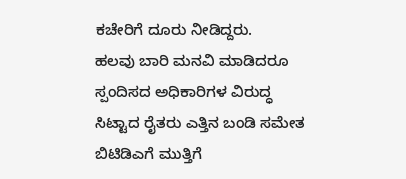ಕಚೇರಿಗೆ ದೂರು ನೀಡಿದ್ದರು.
ಹಲವು ಬಾರಿ ಮನವಿ ಮಾಡಿದರೂ ಸ್ಪಂದಿಸದ ಅಧಿಕಾರಿಗಳ ವಿರುದ್ಧ ಸಿಟ್ಟಾದ ರೈತರು ಎತ್ತಿನ ಬಂಡಿ ಸಮೇತ ಬಿಟಿಡಿಎಗೆ ಮುತ್ತಿಗೆ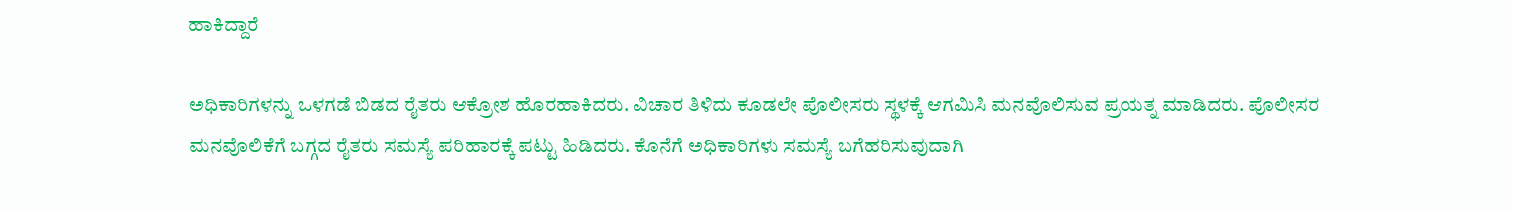ಹಾಕಿದ್ದಾರೆ

ಅಧಿಕಾರಿಗಳನ್ನು ಒಳಗಡೆ ಬಿಡದ ರೈತರು ಆಕ್ರೋಶ ಹೊರಹಾಕಿದರು. ವಿಚಾರ ತಿಳಿದು ಕೂಡಲೇ ಪೊಲೀಸರು ಸ್ಥಳಕ್ಕೆ ಆಗಮಿಸಿ ಮನವೊಲಿಸುವ ಪ್ರಯತ್ನ ಮಾಡಿದರು. ಪೊಲೀಸರ ಮನವೊಲಿಕೆಗೆ ಬಗ್ಗದ ರೈತರು ಸಮಸ್ಯೆ ಪರಿಹಾರಕ್ಕೆ ಪಟ್ಟು ಹಿಡಿದರು. ಕೊನೆಗೆ ಅಧಿಕಾರಿಗಳು ಸಮಸ್ಯೆ ಬಗೆಹರಿಸುವುದಾಗಿ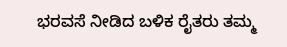ಭರವಸೆ ನೀಡಿದ ಬಳಿಕ ರೈತರು ತಮ್ಮ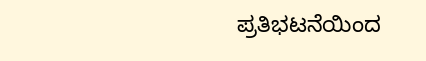ಪ್ರತಿಭಟನೆಯಿಂದ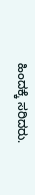ಹಿಂದಕ್ಕೆ ಸರಿದರು.